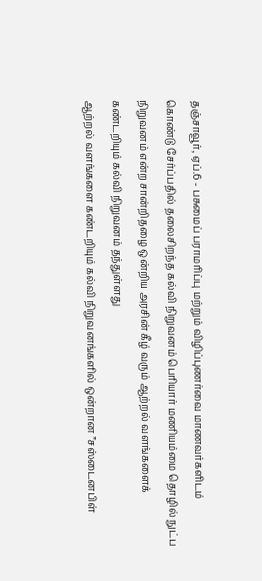தஞ்சாவூர், ஏப்.6 - பசுமைப் பராமரிப்பு மற்றும் விழிப்புணர்வை மாணவர்களிடம் கொண்டு சேர்ப்பதில் தலைசிறந்த கல்வி நிறுவனம் பெரியார் மணியம்மை தொழில் நுட்ப நிறுவனம் என்ற சான்றிதழை ஒன்றிய அரசின் கீழ் வரும் ஆற்றல் வளங்களைக் கண்டறியும் கல்வி நிறுவனம் தந்துள்ளது
ஆற்றல் வளங்களை கண்டறியும் கல்வி நிறுவனங்களில் ஒன்றான ”சஸ்டைனபிள்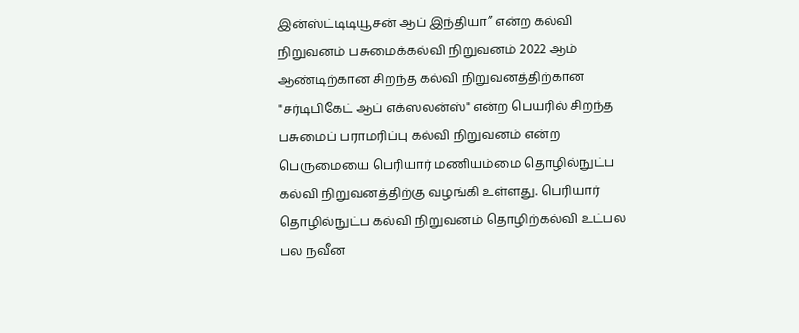இன்ஸ்ட்டிடியூசன் ஆப் இந்தியா” என்ற கல்வி நிறுவனம் பசுமைக்கல்வி நிறுவனம் 2022 ஆம் ஆண்டிற்கான சிறந்த கல்வி நிறுவனத்திற்கான "சர்டிபிகேட் ஆப் எக்ஸலன்ஸ்" என்ற பெயரில் சிறந்த பசுமைப் பராமரிப்பு கல்வி நிறுவனம் என்ற பெருமையை பெரியார் மணியம்மை தொழில்நுட்ப கல்வி நிறுவனத்திற்கு வழங்கி உள்ளது. பெரியார் தொழில்நுட்ப கல்வி நிறுவனம் தொழிற்கல்வி உட்பல பல நவீன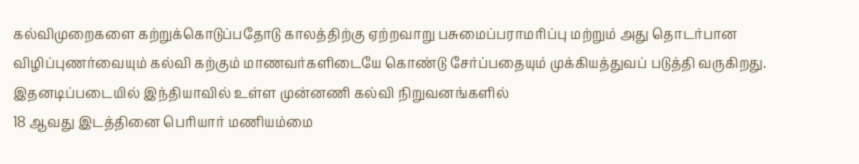கல்விமுறைகளை கற்றுக்கொடுப்பதோடு காலத்திற்கு ஏற்றவாறு பசுமைப்பராமரிப்பு மற்றும் அது தொடர்பான விழிப்புணர்வையும் கல்வி கற்கும் மாணவர்களிடையே கொண்டு சேர்ப்பதையும் முக்கியத்துவப் படுத்தி வருகிறது.
இதனடிப்படையில் இந்தியாவில் உள்ள முன்னணி கல்வி நிறுவனங்களில்
18 ஆவது இடத்தினை பெரியார் மணியம்மை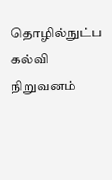தொழில்நுட்ப கல்வி நிறுவனம்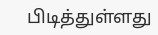பிடித்துள்ளது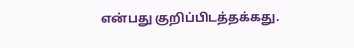என்பது குறிப்பிடத்தக்கது.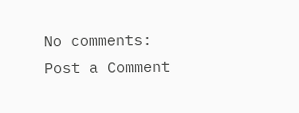No comments:
Post a Comment